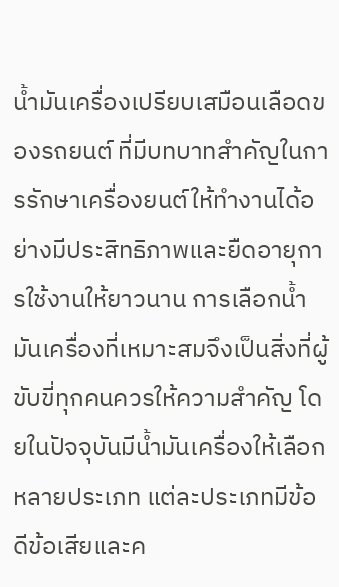น้ำมันเครื่องเปรียบเสมือนเลือดของรถยนต์ ที่มีบทบาทสำคัญในการรักษาเครื่องยนต์ให้ทำงานได้อย่างมีประสิทธิภาพและยืดอายุการใช้งานให้ยาวนาน การเลือกน้ำมันเครื่องที่เหมาะสมจึงเป็นสิ่งที่ผู้ขับขี่ทุกคนควรให้ความสำคัญ โดยในปัจจุบันมีน้ำมันเครื่องให้เลือกหลายประเภท แต่ละประเภทมีข้อดีข้อเสียและค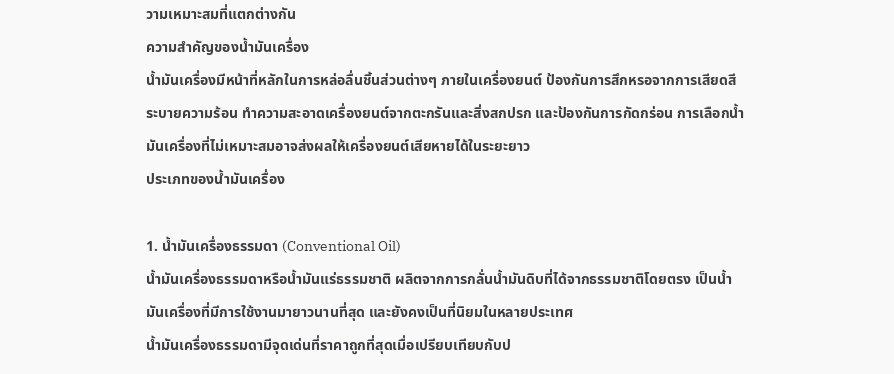วามเหมาะสมที่แตกต่างกัน
ความสำคัญของน้ำมันเครื่อง
น้ำมันเครื่องมีหน้าที่หลักในการหล่อลื่นชิ้นส่วนต่างๆ ภายในเครื่องยนต์ ป้องกันการสึกหรอจากการเสียดสี ระบายความร้อน ทำความสะอาดเครื่องยนต์จากตะกรันและสิ่งสกปรก และป้องกันการกัดกร่อน การเลือกน้ำมันเครื่องที่ไม่เหมาะสมอาจส่งผลให้เครื่องยนต์เสียหายได้ในระยะยาว
ประเภทของน้ำมันเครื่อง

1. น้ำมันเครื่องธรรมดา (Conventional Oil)
น้ำมันเครื่องธรรมดาหรือน้ำมันแร่ธรรมชาติ ผลิตจากการกลั่นน้ำมันดิบที่ได้จากธรรมชาติโดยตรง เป็นน้ำมันเครื่องที่มีการใช้งานมายาวนานที่สุด และยังคงเป็นที่นิยมในหลายประเทศ
น้ำมันเครื่องธรรมดามีจุดเด่นที่ราคาถูกที่สุดเมื่อเปรียบเทียบกับป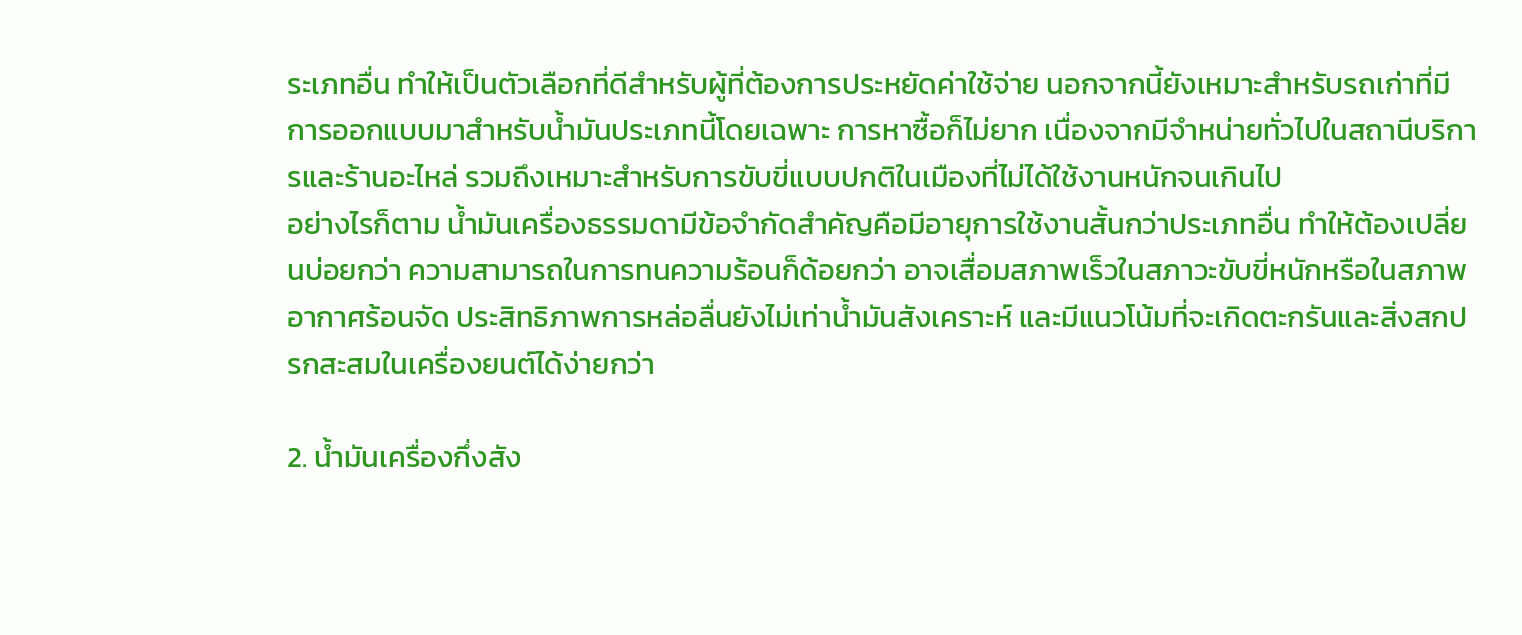ระเภทอื่น ทำให้เป็นตัวเลือกที่ดีสำหรับผู้ที่ต้องการประหยัดค่าใช้จ่าย นอกจากนี้ยังเหมาะสำหรับรถเก่าที่มีการออกแบบมาสำหรับน้ำมันประเภทนี้โดยเฉพาะ การหาซื้อก็ไม่ยาก เนื่องจากมีจำหน่ายทั่วไปในสถานีบริการและร้านอะไหล่ รวมถึงเหมาะสำหรับการขับขี่แบบปกติในเมืองที่ไม่ได้ใช้งานหนักจนเกินไป
อย่างไรก็ตาม น้ำมันเครื่องธรรมดามีข้อจำกัดสำคัญคือมีอายุการใช้งานสั้นกว่าประเภทอื่น ทำให้ต้องเปลี่ยนบ่อยกว่า ความสามารถในการทนความร้อนก็ด้อยกว่า อาจเสื่อมสภาพเร็วในสภาวะขับขี่หนักหรือในสภาพอากาศร้อนจัด ประสิทธิภาพการหล่อลื่นยังไม่เท่าน้ำมันสังเคราะห์ และมีแนวโน้มที่จะเกิดตะกรันและสิ่งสกปรกสะสมในเครื่องยนต์ได้ง่ายกว่า

2. น้ำมันเครื่องกึ่งสัง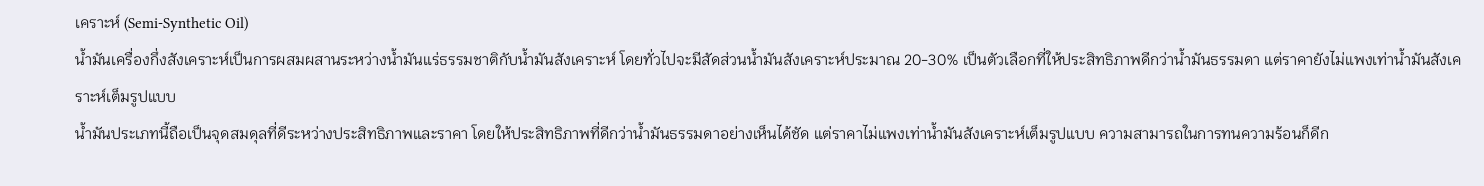เคราะห์ (Semi-Synthetic Oil)
น้ำมันเครื่องกึ่งสังเคราะห์เป็นการผสมผสานระหว่างน้ำมันแร่ธรรมชาติกับน้ำมันสังเคราะห์ โดยทั่วไปจะมีสัดส่วนน้ำมันสังเคราะห์ประมาณ 20-30% เป็นตัวเลือกที่ให้ประสิทธิภาพดีกว่าน้ำมันธรรมดา แต่ราคายังไม่แพงเท่าน้ำมันสังเคราะห์เต็มรูปแบบ
น้ำมันประเภทนี้ถือเป็นจุดสมดุลที่ดีระหว่างประสิทธิภาพและราคา โดยให้ประสิทธิภาพที่ดีกว่าน้ำมันธรรมดาอย่างเห็นได้ชัด แต่ราคาไม่แพงเท่าน้ำมันสังเคราะห์เต็มรูปแบบ ความสามารถในการทนความร้อนก็ดีก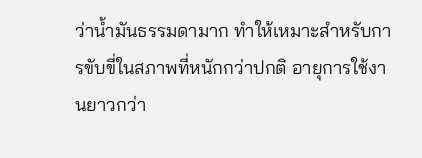ว่าน้ำมันธรรมดามาก ทำให้เหมาะสำหรับการขับขี่ในสภาพที่หนักกว่าปกติ อายุการใช้งานยาวกว่า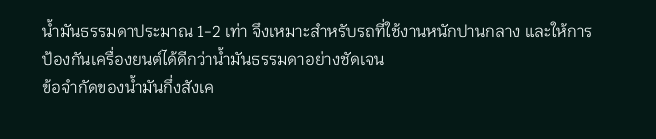น้ำมันธรรมดาประมาณ 1-2 เท่า จึงเหมาะสำหรับรถที่ใช้งานหนักปานกลาง และให้การป้องกันเครื่องยนต์ได้ดีกว่าน้ำมันธรรมดาอย่างชัดเจน
ข้อจำกัดของน้ำมันกึ่งสังเค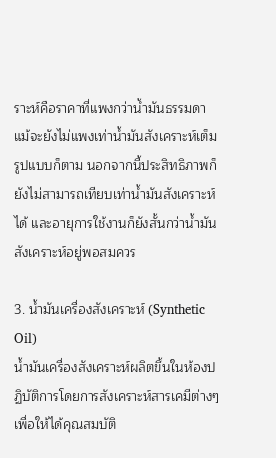ราะห์คือราคาที่แพงกว่าน้ำมันธรรมดา แม้จะยังไม่แพงเท่าน้ำมันสังเคราะห์เต็มรูปแบบก็ตาม นอกจากนี้ประสิทธิภาพก็ยังไม่สามารถเทียบเท่าน้ำมันสังเคราะห์ได้ และอายุการใช้งานก็ยังสั้นกว่าน้ำมันสังเคราะห์อยู่พอสมควร

3. น้ำมันเครื่องสังเคราะห์ (Synthetic Oil)
น้ำมันเครื่องสังเคราะห์ผลิตขึ้นในห้องปฏิบัติการโดยการสังเคราะห์สารเคมีต่างๆ เพื่อให้ได้คุณสมบัติ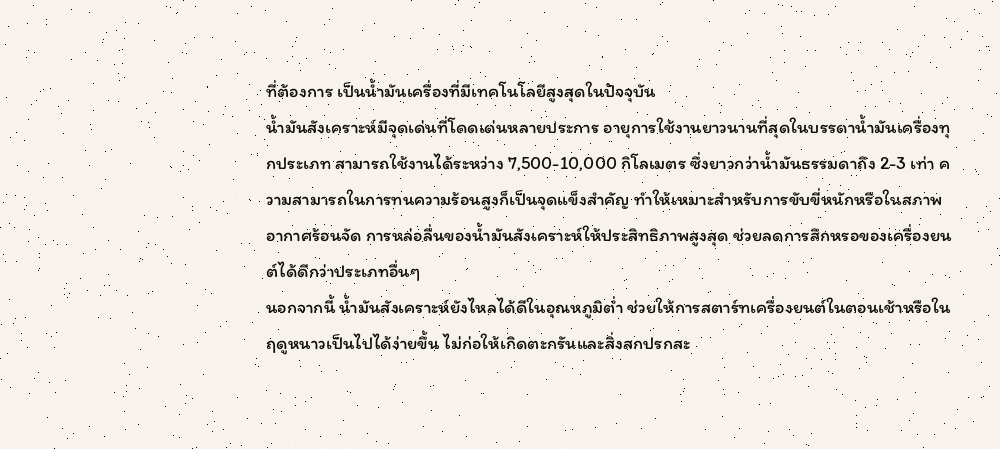ที่ต้องการ เป็นน้ำมันเครื่องที่มีเทคโนโลยีสูงสุดในปัจจุบัน
น้ำมันสังเคราะห์มีจุดเด่นที่โดดเด่นหลายประการ อายุการใช้งานยาวนานที่สุดในบรรดาน้ำมันเครื่องทุกประเภท สามารถใช้งานได้ระหว่าง 7,500-10,000 กิโลเมตร ซึ่งยาวกว่าน้ำมันธรรมดาถึง 2-3 เท่า ความสามารถในการทนความร้อนสูงก็เป็นจุดแข็งสำคัญ ทำให้เหมาะสำหรับการขับขี่หนักหรือในสภาพอากาศร้อนจัด การหล่อลื่นของน้ำมันสังเคราะห์ให้ประสิทธิภาพสูงสุด ช่วยลดการสึกหรอของเครื่องยนต์ได้ดีกว่าประเภทอื่นๆ
นอกจากนี้ น้ำมันสังเคราะห์ยังไหลได้ดีในอุณหภูมิต่ำ ช่วยให้การสตาร์ทเครื่องยนต์ในตอนเช้าหรือในฤดูหนาวเป็นไปได้ง่ายขึ้น ไม่ก่อให้เกิดตะกรันและสิ่งสกปรกสะ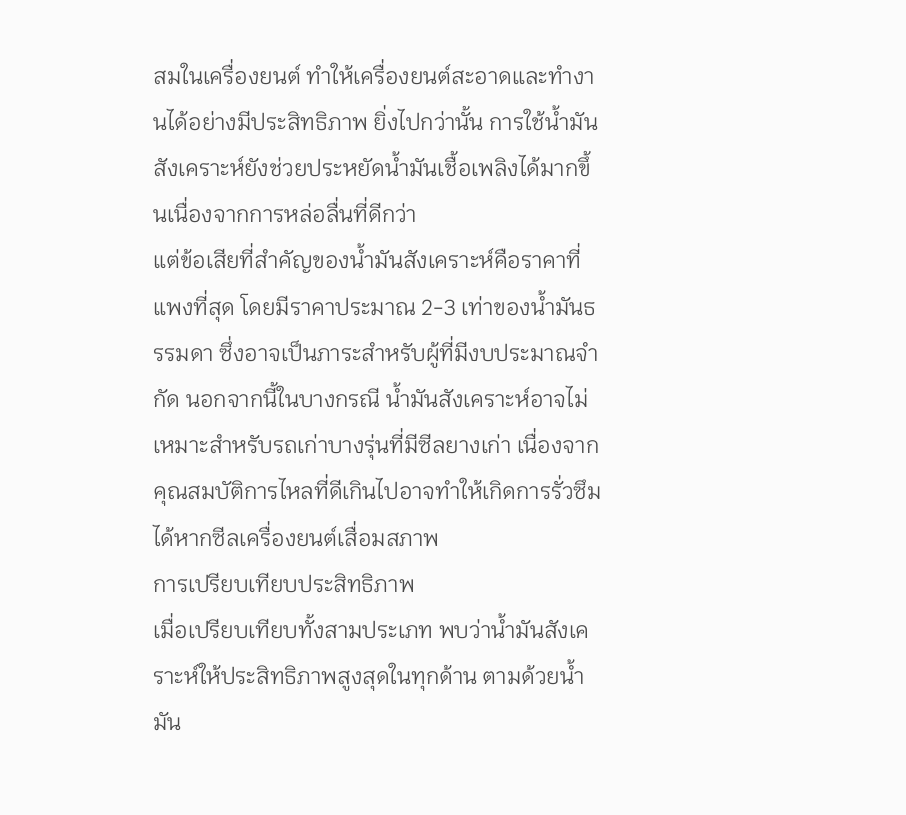สมในเครื่องยนต์ ทำให้เครื่องยนต์สะอาดและทำงานได้อย่างมีประสิทธิภาพ ยิ่งไปกว่านั้น การใช้น้ำมันสังเคราะห์ยังช่วยประหยัดน้ำมันเชื้อเพลิงได้มากขึ้นเนื่องจากการหล่อลื่นที่ดีกว่า
แต่ข้อเสียที่สำคัญของน้ำมันสังเคราะห์คือราคาที่แพงที่สุด โดยมีราคาประมาณ 2-3 เท่าของน้ำมันธรรมดา ซึ่งอาจเป็นภาระสำหรับผู้ที่มีงบประมาณจำกัด นอกจากนี้ในบางกรณี น้ำมันสังเคราะห์อาจไม่เหมาะสำหรับรถเก่าบางรุ่นที่มีซีลยางเก่า เนื่องจากคุณสมบัติการไหลที่ดีเกินไปอาจทำให้เกิดการรั่วซึมได้หากซีลเครื่องยนต์เสื่อมสภาพ
การเปรียบเทียบประสิทธิภาพ
เมื่อเปรียบเทียบทั้งสามประเภท พบว่าน้ำมันสังเคราะห์ให้ประสิทธิภาพสูงสุดในทุกด้าน ตามด้วยน้ำมัน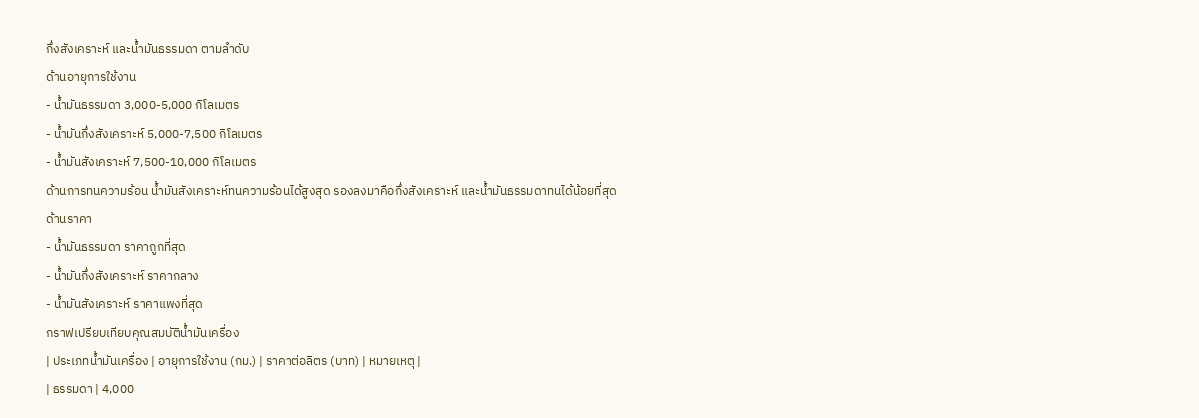กึ่งสังเคราะห์ และน้ำมันธรรมดา ตามลำดับ
ด้านอายุการใช้งาน
- น้ำมันธรรมดา 3,000-5,000 กิโลเมตร
- น้ำมันกึ่งสังเคราะห์ 5,000-7,500 กิโลเมตร
- น้ำมันสังเคราะห์ 7,500-10,000 กิโลเมตร
ด้านการทนความร้อน น้ำมันสังเคราะห์ทนความร้อนได้สูงสุด รองลงมาคือกึ่งสังเคราะห์ และน้ำมันธรรมดาทนได้น้อยที่สุด
ด้านราคา
- น้ำมันธรรมดา ราคาถูกที่สุด
- น้ำมันกึ่งสังเคราะห์ ราคากลาง
- น้ำมันสังเคราะห์ ราคาแพงที่สุด
กราฟเปรียบเทียบคุณสมบัติน้ำมันเครื่อง
| ประเภทน้ำมันเครื่อง | อายุการใช้งาน (กม.) | ราคาต่อลิตร (บาท) | หมายเหตุ |
| ธรรมดา | 4,000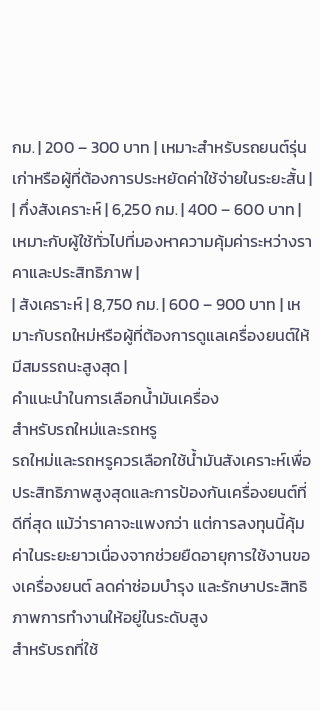กม. | 200 – 300 บาท | เหมาะสำหรับรถยนต์รุ่นเก่าหรือผู้ที่ต้องการประหยัดค่าใช้จ่ายในระยะสั้น |
| กึ่งสังเคราะห์ | 6,250 กม. | 400 – 600 บาท | เหมาะกับผู้ใช้ทั่วไปที่มองหาความคุ้มค่าระหว่างราคาและประสิทธิภาพ |
| สังเคราะห์ | 8,750 กม. | 600 – 900 บาท | เหมาะกับรถใหม่หรือผู้ที่ต้องการดูแลเครื่องยนต์ให้มีสมรรถนะสูงสุด |
คำแนะนำในการเลือกน้ำมันเครื่อง
สำหรับรถใหม่และรถหรู
รถใหม่และรถหรูควรเลือกใช้น้ำมันสังเคราะห์เพื่อประสิทธิภาพสูงสุดและการป้องกันเครื่องยนต์ที่ดีที่สุด แม้ว่าราคาจะแพงกว่า แต่การลงทุนนี้คุ้มค่าในระยะยาวเนื่องจากช่วยยืดอายุการใช้งานของเครื่องยนต์ ลดค่าซ่อมบำรุง และรักษาประสิทธิภาพการทำงานให้อยู่ในระดับสูง
สำหรับรถที่ใช้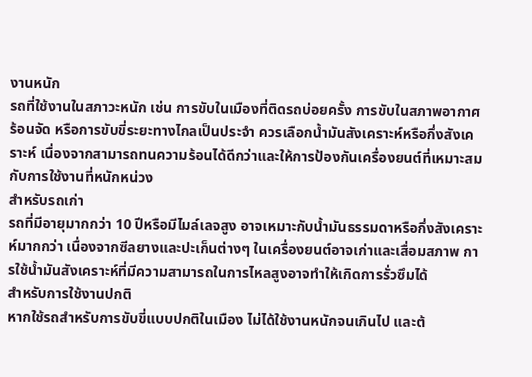งานหนัก
รถที่ใช้งานในสภาวะหนัก เช่น การขับในเมืองที่ติดรถบ่อยครั้ง การขับในสภาพอากาศร้อนจัด หรือการขับขี่ระยะทางไกลเป็นประจำ ควรเลือกน้ำมันสังเคราะห์หรือกึ่งสังเคราะห์ เนื่องจากสามารถทนความร้อนได้ดีกว่าและให้การป้องกันเครื่องยนต์ที่เหมาะสมกับการใช้งานที่หนักหน่วง
สำหรับรถเก่า
รถที่มีอายุมากกว่า 10 ปีหรือมีไมล์เลจสูง อาจเหมาะกับน้ำมันธรรมดาหรือกึ่งสังเคราะห์มากกว่า เนื่องจากซีลยางและปะเก็นต่างๆ ในเครื่องยนต์อาจเก่าและเสื่อมสภาพ การใช้น้ำมันสังเคราะห์ที่มีความสามารถในการไหลสูงอาจทำให้เกิดการรั่วซึมได้
สำหรับการใช้งานปกติ
หากใช้รถสำหรับการขับขี่แบบปกติในเมือง ไม่ได้ใช้งานหนักจนเกินไป และต้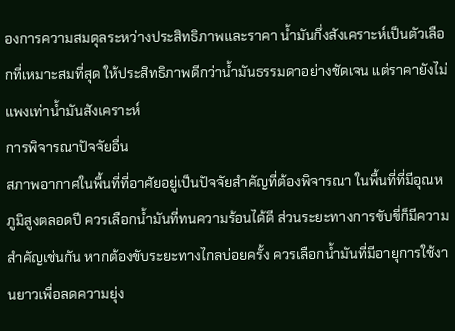องการความสมดุลระหว่างประสิทธิภาพและราคา น้ำมันกึ่งสังเคราะห์เป็นตัวเลือกที่เหมาะสมที่สุด ให้ประสิทธิภาพดีกว่าน้ำมันธรรมดาอย่างชัดเจน แต่ราคายังไม่แพงเท่าน้ำมันสังเคราะห์
การพิจารณาปัจจัยอื่น
สภาพอากาศในพื้นที่ที่อาศัยอยู่เป็นปัจจัยสำคัญที่ต้องพิจารณา ในพื้นที่ที่มีอุณหภูมิสูงตลอดปี ควรเลือกน้ำมันที่ทนความร้อนได้ดี ส่วนระยะทางการขับขี่ก็มีความสำคัญเช่นกัน หากต้องขับระยะทางไกลบ่อยครั้ง ควรเลือกน้ำมันที่มีอายุการใช้งานยาวเพื่อลดความยุ่ง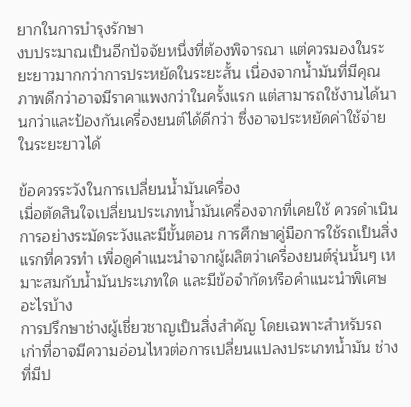ยากในการบำรุงรักษา
งบประมาณเป็นอีกปัจจัยหนึ่งที่ต้องพิจารณา แต่ควรมองในระยะยาวมากกว่าการประหยัดในระยะสั้น เนื่องจากน้ำมันที่มีคุณภาพดีกว่าอาจมีราคาแพงกว่าในครั้งแรก แต่สามารถใช้งานได้นานกว่าและป้องกันเครื่องยนต์ได้ดีกว่า ซึ่งอาจประหยัดค่าใช้จ่ายในระยะยาวได้

ข้อควรระวังในการเปลี่ยนน้ำมันเครื่อง
เมื่อตัดสินใจเปลี่ยนประเภทน้ำมันเครื่องจากที่เคยใช้ ควรดำเนินการอย่างระมัดระวังและมีขั้นตอน การศึกษาคู่มือการใช้รถเป็นสิ่งแรกที่ควรทำ เพื่อดูคำแนะนำจากผู้ผลิตว่าเครื่องยนต์รุ่นนั้นๆ เหมาะสมกับน้ำมันประเภทใด และมีข้อจำกัดหรือคำแนะนำพิเศษอะไรบ้าง
การปรึกษาช่างผู้เชี่ยวชาญเป็นสิ่งสำคัญ โดยเฉพาะสำหรับรถเก่าที่อาจมีความอ่อนไหวต่อการเปลี่ยนแปลงประเภทน้ำมัน ช่างที่มีป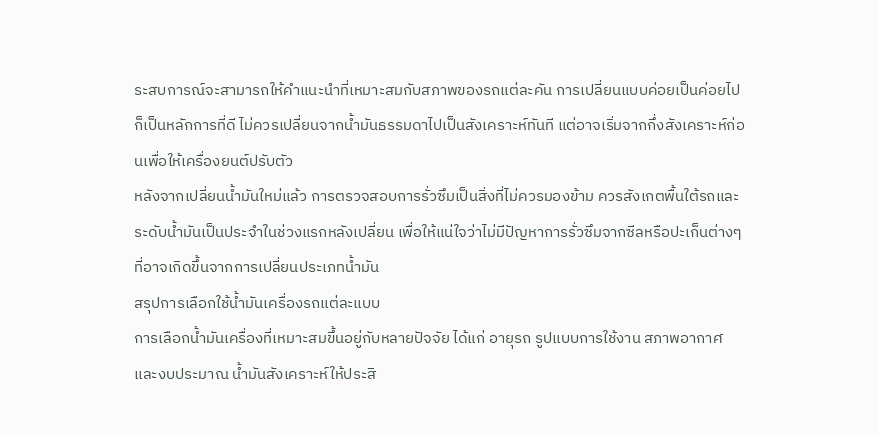ระสบการณ์จะสามารถให้คำแนะนำที่เหมาะสมกับสภาพของรถแต่ละคัน การเปลี่ยนแบบค่อยเป็นค่อยไปก็เป็นหลักการที่ดี ไม่ควรเปลี่ยนจากน้ำมันธรรมดาไปเป็นสังเคราะห์ทันที แต่อาจเริ่มจากกึ่งสังเคราะห์ก่อนเพื่อให้เครื่องยนต์ปรับตัว
หลังจากเปลี่ยนน้ำมันใหม่แล้ว การตรวจสอบการรั่วซึมเป็นสิ่งที่ไม่ควรมองข้าม ควรสังเกตพื้นใต้รถและระดับน้ำมันเป็นประจำในช่วงแรกหลังเปลี่ยน เพื่อให้แน่ใจว่าไม่มีปัญหาการรั่วซึมจากซีลหรือปะเก็นต่างๆ ที่อาจเกิดขึ้นจากการเปลี่ยนประเภทน้ำมัน
สรุปการเลือกใช้น้ำมันเครื่องรถแต่ละแบบ
การเลือกน้ำมันเครื่องที่เหมาะสมขึ้นอยู่กับหลายปัจจัย ได้แก่ อายุรถ รูปแบบการใช้งาน สภาพอากาศ และงบประมาณ น้ำมันสังเคราะห์ให้ประสิ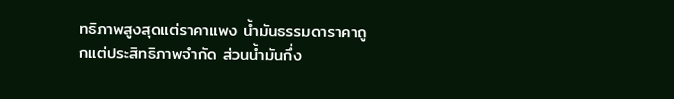ทธิภาพสูงสุดแต่ราคาแพง น้ำมันธรรมดาราคาถูกแต่ประสิทธิภาพจำกัด ส่วนน้ำมันกึ่ง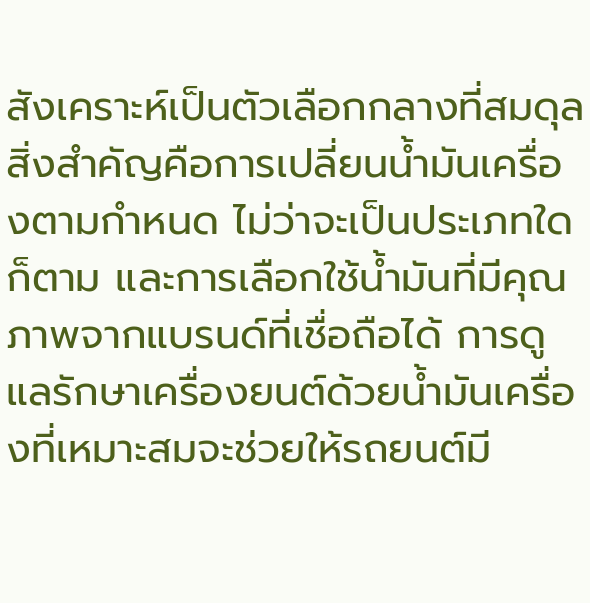สังเคราะห์เป็นตัวเลือกกลางที่สมดุล
สิ่งสำคัญคือการเปลี่ยนน้ำมันเครื่องตามกำหนด ไม่ว่าจะเป็นประเภทใดก็ตาม และการเลือกใช้น้ำมันที่มีคุณภาพจากแบรนด์ที่เชื่อถือได้ การดูแลรักษาเครื่องยนต์ด้วยน้ำมันเครื่องที่เหมาะสมจะช่วยให้รถยนต์มี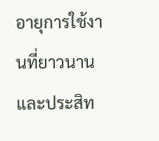อายุการใช้งานที่ยาวนานและประสิท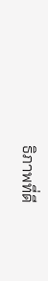ธิภาพที่ดี